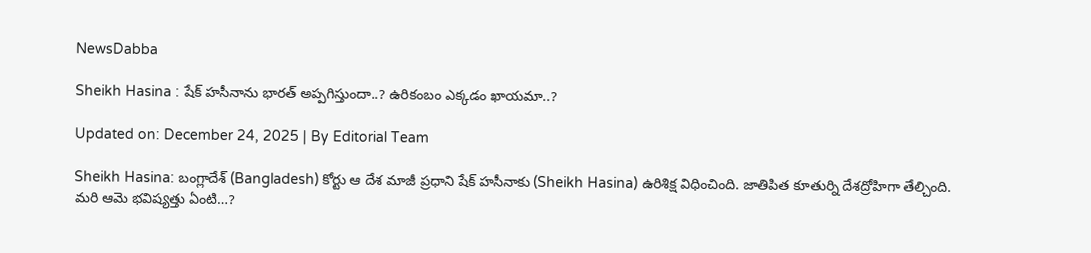NewsDabba

Sheikh Hasina : షేక్ హసీనాను భారత్‌ అప్పగిస్తుందా..? ఉరికంబం ఎక్కడం ఖాయమా..?

Updated on: December 24, 2025 | By Editorial Team

Sheikh Hasina: బంగ్లాదేశ్‌ (Bangladesh) కోర్టు ఆ దేశ మాజీ ప్రధాని షేక్‌ హసీనాకు (Sheikh Hasina) ఉరిశిక్ష విధించింది. జాతిపిత కూతుర్ని దేశద్రోహిగా తేల్చింది. మరి ఆమె భవిష్యత్తు ఏంటి…?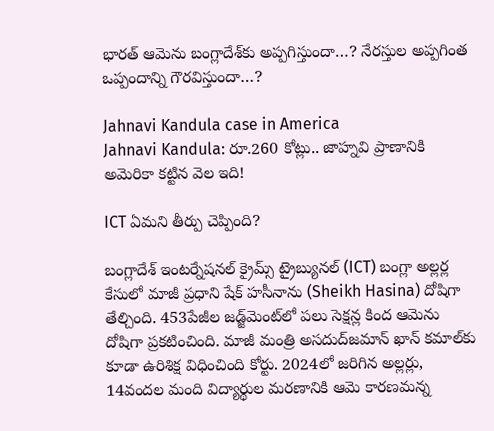భారత్‌ ఆమెను బంగ్లాదేశ్‌కు అప్పగిస్తుందా…? నేరస్తుల అప్పగింత ఒప్పందాన్ని గౌరవిస్తుందా…?

Jahnavi Kandula case in America
Jahnavi Kandula: రూ.260 కోట్లు.. జాహ్నవి ప్రాణానికి అమెరికా కట్టిన వెల ఇది!

ICT ఏమని తీర్పు చెప్పింది?

బంగ్లాదేశ్‌ ఇంటర్నేషనల్‌ క్రైమ్స్‌ ట్రైబ్యునల్‌ (ICT) బంగ్లా అల్లర్ల కేసులో మాజీ ప్రధాని షేక్‌ హసీనాను (Sheikh Hasina) దోషిగా తేల్చింది. 453పేజీల జడ్జ్‌మెంట్‌లో పలు సెక్షన్ల కింద ఆమెను దోషిగా ప్రకటించింది. మాజీ మంత్రి అసదుద్‌జమాన్‌ ఖాన్‌ కమాల్‌కు కూడా ఉరిశిక్ష విధించింది కోర్టు. 2024లో జరిగిన అల్లర్లు, 14వందల మంది విద్యార్థుల మరణానికి ఆమె కారణమన్న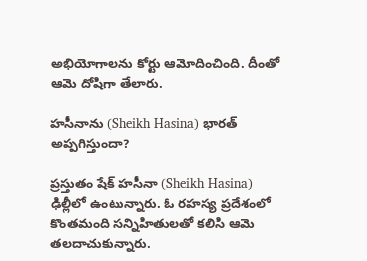అభియోగాలను కోర్టు ఆమోదించింది. దీంతో ఆమె దోషిగా తేలారు.

హసీనాను (Sheikh Hasina) భారత్ అప్పగిస్తుందా?

ప్రస్తుతం షేక్‌ హసీనా (Sheikh Hasina) ఢిల్లీలో ఉంటున్నారు. ఓ రహస్య ప్రదేశంలో కొంతమంది సన్నిహితులతో కలిసి ఆమె తలదాచుకున్నారు.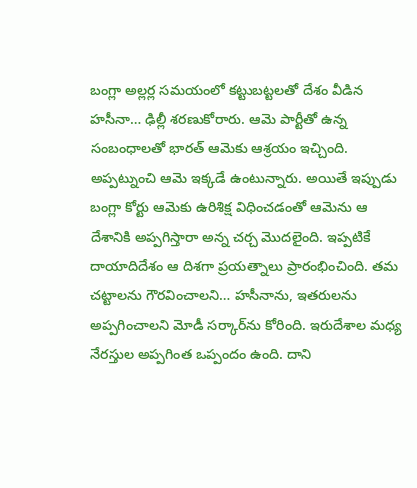బంగ్లా అల్లర్ల సమయంలో కట్టుబట్టలతో దేశం వీడిన హసీనా… ఢిల్లీ శరణుకోరారు. ఆమె పార్టీతో ఉన్న సంబంధాలతో భారత్‌ ఆమెకు ఆశ్రయం ఇచ్చింది. అప్పట్నుంచి ఆమె ఇక్కడే ఉంటున్నారు. అయితే ఇప్పుడు బంగ్లా కోర్టు ఆమెకు ఉరిశిక్ష విధించడంతో ఆమెను ఆ దేశానికి అప్పగిస్తారా అన్న చర్చ మొదలైంది. ఇప్పటికే దాయాదిదేశం ఆ దిశగా ప్రయత్నాలు ప్రారంభించింది. తమ చట్టాలను గౌరవించాలని… హసీనాను, ఇతరులను అప్పగించాలని మోడీ సర్కార్‌ను కోరింది. ఇరుదేశాల మధ్య నేరస్తుల అప్పగింత ఒప్పందం ఉంది. దాని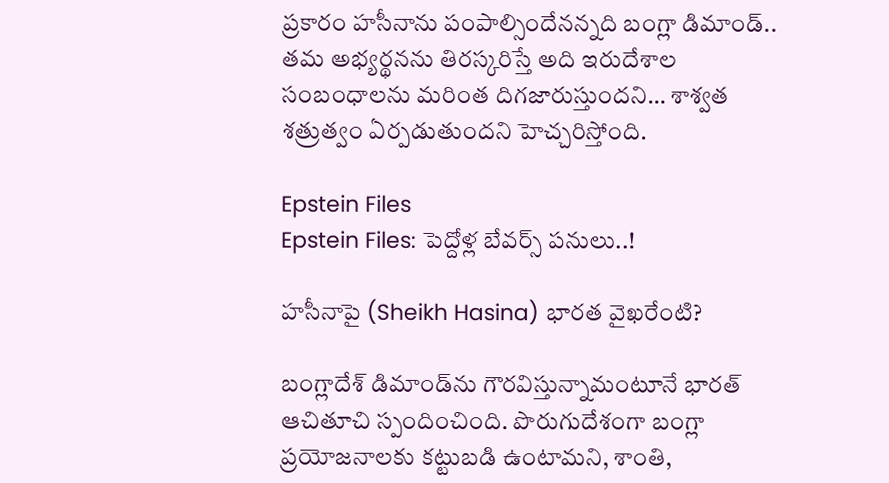ప్రకారం హసీనాను పంపాల్సిందేనన్నది బంగ్లా డిమాండ్‌.. తమ అభ్యర్థనను తిరస్కరిస్తే అది ఇరుదేశాల సంబంధాలను మరింత దిగజారుస్తుందని… శాశ్వత శత్రుత్వం ఏర్పడుతుందని హెచ్చరిస్తోంది.

Epstein Files
Epstein Files: పెద్దోళ్ల బేవర్స్ పనులు..!

హసీనాపై (Sheikh Hasina) భారత వైఖరేంటి?

బంగ్లాదేశ్‌ డిమాండ్‌ను గౌరవిస్తున్నామంటూనే భారత్‌ ఆచితూచి స్పందించింది. పొరుగుదేశంగా బంగ్లా ప్రయోజనాలకు కట్టుబడి ఉంటామని, శాంతి,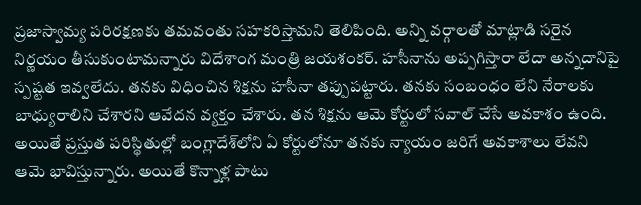ప్రజాస్వామ్య పరిరక్షణకు తమవంతు సహకరిస్తామని తెలిపింది. అన్ని వర్గాలతో మాట్లాడి సరైన నిర్ణయం తీసుకుంటామన్నారు విదేశాంగ మంత్రి జయశంకర్. హసీనాను అప్పగిస్తారా లేదా అన్నదానిపై స్పష్టత ఇవ్వలేదు. తనకు విధించిన శిక్షను హసీనా తప్పుపట్టారు. తనకు సంబంధం లేని నేరాలకు బాధ్యురాలిని చేశారని ఆవేదన వ్యక్తం చేశారు. తన శిక్షను ఆమె కోర్టులో సవాల్ చేసే అవకాశం ఉంది. అయితే ప్రస్తుత పరిస్థితుల్లో బంగ్లాదేశ్‌లోని ఏ కోర్టులోనూ తనకు న్యాయం జరిగే అవకాశాలు లేవని ఆమె భావిస్తున్నారు. అయితే కొన్నాళ్ల పాటు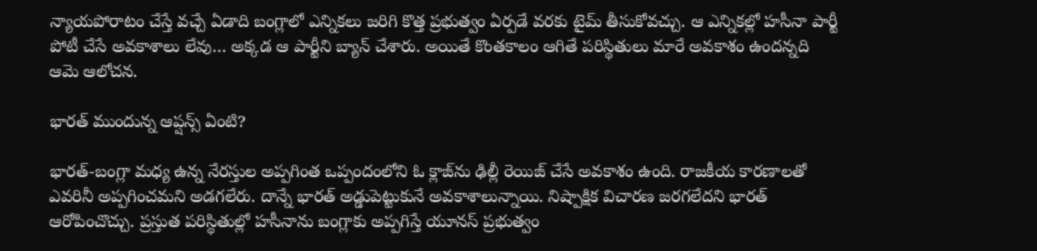న్యాయపోరాటం చేస్తే వచ్చే ఏడాది బంగ్లాలో ఎన్నికలు జరిగి కొత్త ప్రభుత్వం ఏర్పడే వరకు టైమ్ తీసుకోవచ్చు. ఆ ఎన్నికల్లో హసీనా పార్టీ పోటీ చేసే అవకాశాలు లేవు… అక్కడ ఆ పార్టీని బ్యాన్ చేశారు. అయితే కొంతకాలం ఆగితే పరిస్థితులు మారే అవకాశం ఉందన్నది ఆమె ఆలోచన.

భారత్ ముందున్న ఆప్షన్స్ ఏంటి?

భారత్‌-బంగ్లా మధ్య ఉన్న నేరస్తుల అప్పగింత ఒప్పందంలోని ఓ క్లాజ్‌ను ఢిల్లీ రెయిజ్‌ చేసే అవకాశం ఉంది. రాజకీయ కారణాలతో ఎవరినీ అప్పగించమని అడగలేరు. దాన్నే భారత్‌ అడ్డుపెట్టుకునే అవకాశాలున్నాయి. నిష్పాక్షిక విచారణ జరగలేదని భారత్‌ ఆరోపించొచ్చు. ప్రస్తుత పరిస్థితుల్లో హసీనాను బంగ్లాకు అప్పగిస్తే యూనస్ ప్రభుత్వం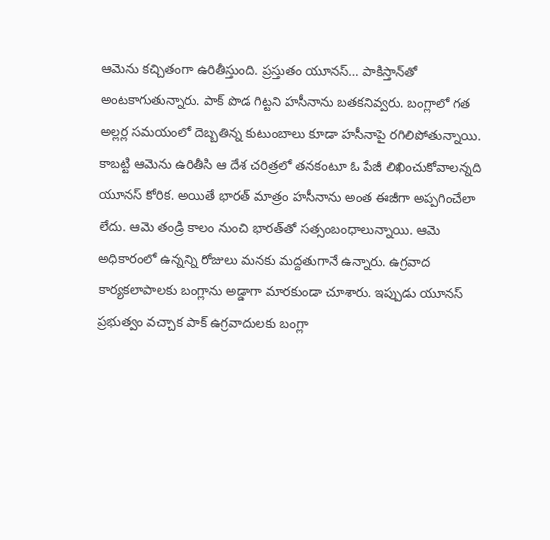ఆమెను కచ్చితంగా ఉరితీస్తుంది. ప్రస్తుతం యూనస్‌… పాకిస్తాన్‌తో అంటకాగుతున్నారు. పాక్‌ పొడ గిట్టని హసీనాను బతకనివ్వరు. బంగ్లాలో గత అల్లర్ల సమయంలో దెబ్బతిన్న కుటుంబాలు కూడా హసీనాపై రగిలిపోతున్నాయి. కాబట్టి ఆమెను ఉరితీసి ఆ దేశ చరిత్రలో తనకంటూ ఓ పేజీ లిఖించుకోవాలన్నది యూనస్‌ కోరిక. అయితే భారత్‌ మాత్రం హసీనాను అంత ఈజీగా అప్పగించేలా లేదు. ఆమె తండ్రి కాలం నుంచి భారత్‌తో సత్సంబంధాలున్నాయి. ఆమె అధికారంలో ఉన్నన్ని రోజులు మనకు మద్దతుగానే ఉన్నారు. ఉగ్రవాద కార్యకలాపాలకు బంగ్లాను అడ్డాగా మారకుండా చూశారు. ఇప్పుడు యూనస్ ప్రభుత్వం వచ్చాక పాక్‌ ఉగ్రవాదులకు బంగ్లా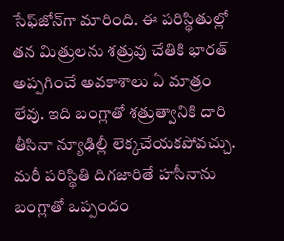సేఫ్‌జోన్‌గా మారింది. ఈ పరిస్థితుల్లో తన మిత్రులను శత్రువు చేతికి భారత్‌ అప్పగించే అవకాశాలు ఏ మాత్రం లేవు. ఇది బంగ్లాతో శత్రుత్వానికి దారి తీసినా న్యూఢిల్లీ లెక్కచేయకపోవచ్చు. మరీ పరిస్థితి దిగజారితే హసీనాను బంగ్లాతో ఒప్పందం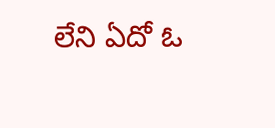లేని ఏదో ఓ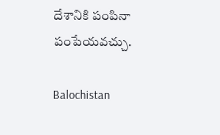దేశానికి పంపినా పంపేయవచ్చు.

Balochistan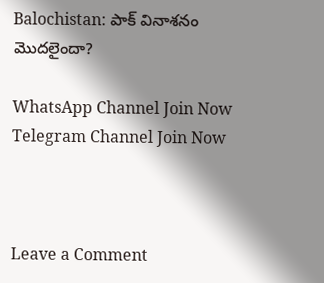Balochistan: పాక్ వినాశనం మొదలైందా?

WhatsApp Channel Join Now
Telegram Channel Join Now



Leave a Comment